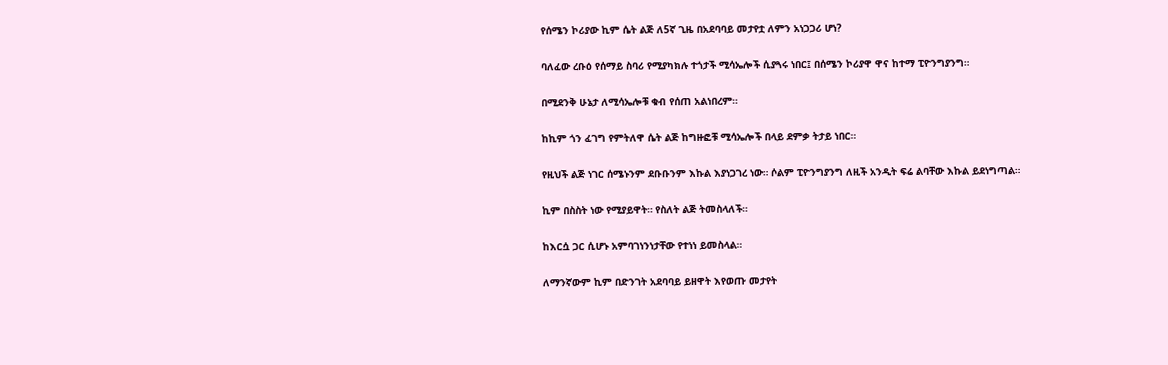የሰሜን ኮሪያው ኪም ሴት ልጅ ለ5ኛ ጊዜ በአደባባይ መታየቷ ለምን አነጋጋሪ ሆነ?

ባለፈው ረቡዕ የሰማይ ስባሪ የሚያካክሉ ተጎታች ሚሳኤሎች ሲያጓሩ ነበር፤ በሰሜን ኮሪያዋ ዋና ከተማ ፒዮንግያንግ።

በሚደንቅ ሁኔታ ለሚሳኤሎቹ ቁብ የሰጠ አልነበረም።

ከኪም ጎን ፈገግ የምትለዋ ሴት ልጅ ከግዙፎቹ ሚሳኤሎች በላይ ደምቃ ትታይ ነበር።

የዚህች ልጅ ነገር ሰሜኑንም ደቡቡንም እኩል እያነጋገረ ነው። ሶልም ፒዮንግያንግ ለዚች አንዲት ፍሬ ልባቸው እኩል ይደነግጣል።

ኪም በስስት ነው የሚያይዋት። የስለት ልጅ ትመስላለች።

ከእርሷ ጋር ሲሆኑ አምባገነንነታቸው የተነነ ይመስላል።

ለማንኛውም ኪም በድንገት አደባባይ ይዘዋት እየወጡ መታየት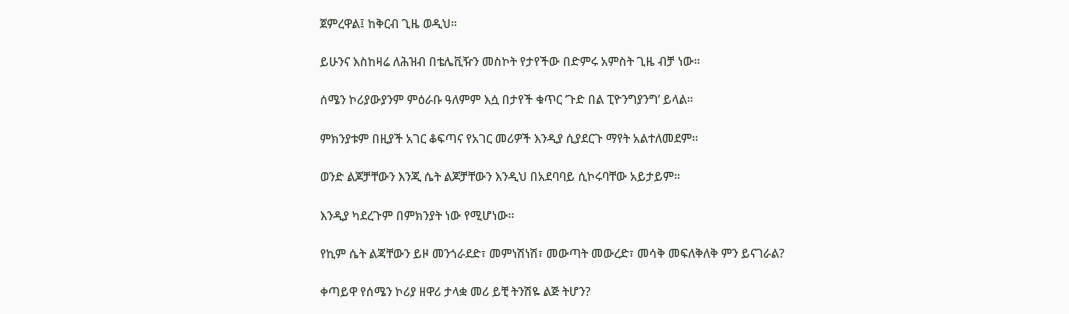ጀምረዋል፤ ከቅርብ ጊዜ ወዲህ።

ይሁንና እስከዛሬ ለሕዝብ በቴሌቪዥን መስኮት የታየችው በድምሩ አምስት ጊዜ ብቻ ነው።

ሰሜን ኮሪያውያንም ምዕራቡ ዓለምም እሷ በታየች ቁጥር ‘ጉድ በል ፒዮንግያንግ’ ይላል።

ምክንያቱም በዚያች አገር ቆፍጣና የአገር መሪዎች እንዲያ ሲያደርጉ ማየት አልተለመደም።

ወንድ ልጆቻቸውን እንጂ ሴት ልጆቻቸውን እንዲህ በአደባባይ ሲኮሩባቸው አይታይም።

እንዲያ ካደረጉም በምክንያት ነው የሚሆነው።

የኪም ሴት ልጃቸውን ይዞ መንጎራደድ፣ መምነሽነሽ፣ መውጣት መውረድ፣ መሳቅ መፍለቅለቅ ምን ይናገራል?

ቀጣይዋ የሰሜን ኮሪያ ዘዋሪ ታላቋ መሪ ይቺ ትንሽዬ ልጅ ትሆን?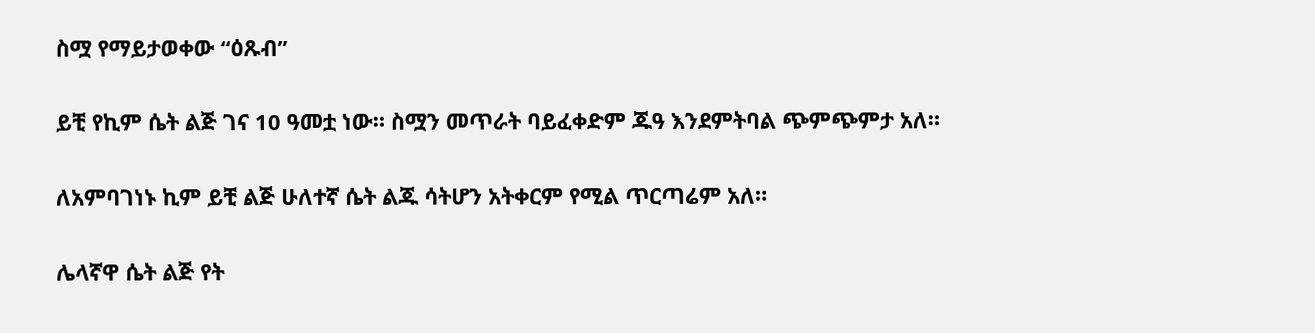ስሟ የማይታወቀው “ዕጹብ”

ይቺ የኪም ሴት ልጅ ገና 10 ዓመቷ ነው። ስሟን መጥራት ባይፈቀድም ጁዓ እንደምትባል ጭምጭምታ አለ።

ለአምባገነኑ ኪም ይቺ ልጅ ሁለተኛ ሴት ልጁ ሳትሆን አትቀርም የሚል ጥርጣሬም አለ።

ሌላኛዋ ሴት ልጅ የት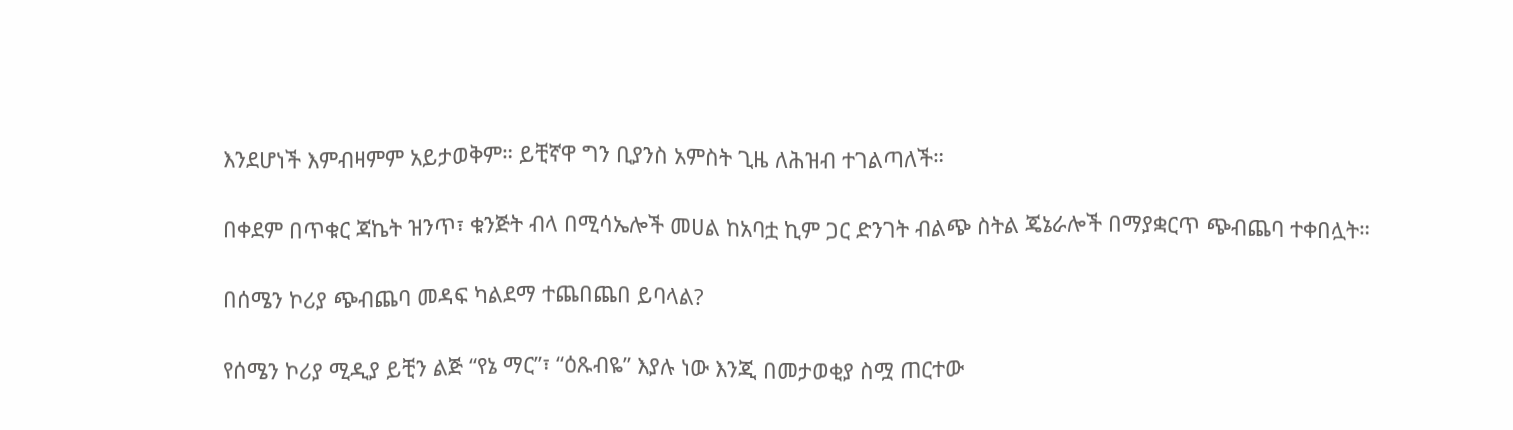እንደሆነች እምብዛምም አይታወቅም። ይቺኛዋ ግን ቢያንስ አምስት ጊዜ ለሕዝብ ተገልጣለች።

በቀደም በጥቁር ጃኬት ዝንጥ፣ ቁንጅት ብላ በሚሳኤሎች መሀል ከአባቷ ኪም ጋር ድንገት ብልጭ ስትል ጄኔራሎች በማያቋርጥ ጭብጨባ ተቀበሏት።

በሰሜን ኮሪያ ጭብጨባ መዳፍ ካልደማ ተጨበጨበ ይባላል?

የሰሜን ኮሪያ ሚዲያ ይቺን ልጅ “የኔ ማር”፣ “ዕጹብዬ” እያሉ ነው እንጂ በመታወቂያ ስሟ ጠርተው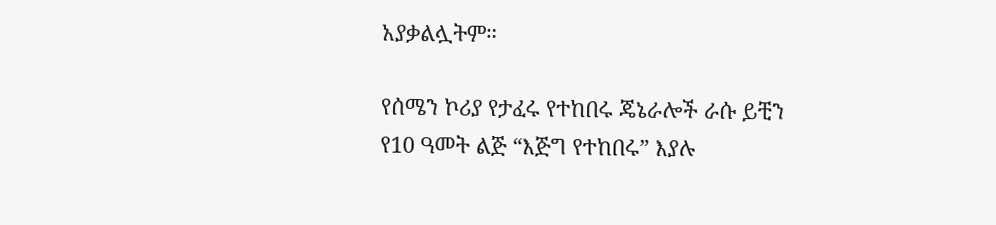አያቃልሏትም።

የሰሜን ኮሪያ የታፈሩ የተከበሩ ጄኔራሎች ራሱ ይቺን የ10 ዓመት ልጅ “እጅግ የተከበሩ” እያሉ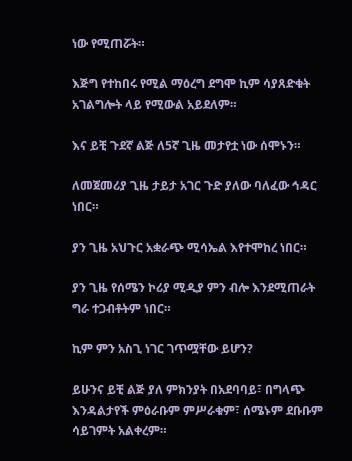ነው የሚጠሯት።

እጅግ የተከበሩ የሚል ማዕረግ ደግሞ ኪም ሳያጸድቁት አገልግሎት ላይ የሚውል አይደለም።

እና ይቺ ጉደኛ ልጅ ለ5ኛ ጊዜ መታየቷ ነው ሰሞኑን።

ለመጀመሪያ ጊዜ ታይታ አገር ጉድ ያለው ባለፈው ኅዳር ነበር።

ያን ጊዜ አህጉር አቋራጭ ሚሳኤል እየተሞከረ ነበር።

ያን ጊዜ የሰሜን ኮሪያ ሚዲያ ምን ብሎ እንደሚጠራት ግራ ተጋብቶትም ነበር።

ኪም ምን አስጊ ነገር ገጥሟቸው ይሆን?

ይሁንና ይቺ ልጅ ያለ ምክንያት በአደባባይ፣ በግላጭ እንዳልታየች ምዕራቡም ምሥራቁም፣ ሰሜኑም ደቡቡም ሳይገምት አልቀረም።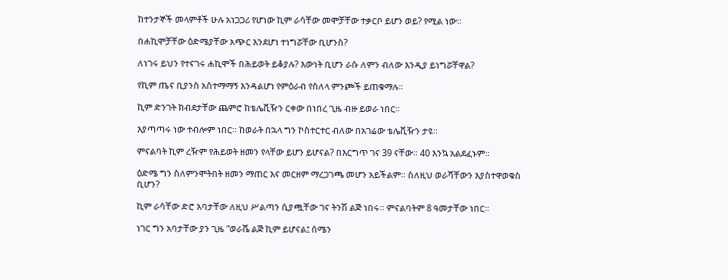ከተንታኞች መላምቶች ሁሉ አነጋጋሪ የሆነው ኪም ራሳቸው መሞቻቸው ተቃርቦ ይሆን ወይ? የሚል ነው።

በሐኪሞቻቸው ዕድሜያቸው አጭር እንደሆነ ተነግሯቸው ቢሆንስ?

ለነገሩ ይህን የተናገሩ ሐኪሞች በሕይወት ይቆያሉ? እውነት ቢሆን ራሱ ለምን ብለው እንዲያ ይነግሯቸዋል?

የኪም ጤና ቢያንስ አስተማማኝ እንዳልሆነ የምዕራብ የስለላ ምንጮች ይጠቁማሉ።

ኪም ድንገት ክብደታቸው ጨምሮ ከቴሌቪዥን ርቀው በነበረ ጊዜ ብዙ ይወራ ነበር።

እያጣጣሩ ነው ተብሎም ነበር። ከወራት በኋላ ግን ኮስተርተር ብለው በአገሬው ቴሌቪዥን ታዩ።

ምናልባት ኪም ረዥም የሕይወት ዘመን የላቸው ይሆን ይሆናል? በእርግጥ ገና 39 ናቸው። 40 እንኳ አልደፈኑም።

ዕድሜ ግን ስለምንሞትበት ዘመን ማጠር እና መርዘም ማረጋገጫ መሆን አይችልም። ስለዚህ ወራሻቸውን እያስተዋወቁስ ቢሆን?

ኪም ራሳቸው ድሮ አባታቸው ለዚህ ሥልጣን ሲያጯቸው ገና ትንሽ ልጅ ነበሩ። ምናልባትም 8 ዓመታቸው ነበር።

ነገር ግን አባታቸው ያን ጊዜ “ወራሼ ልጅ ኪም ይሆናል፤ ሰሜን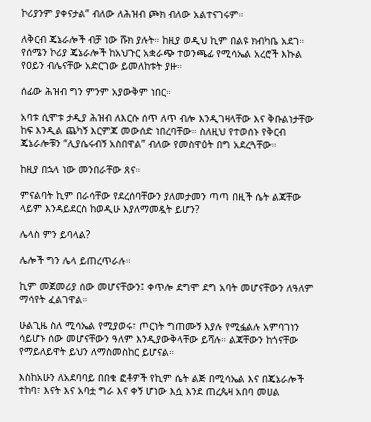ኮሪያንም ያቀናታል” ብለው ለሕዝብ ጮክ ብለው አልተናገሩም።

ለቅርብ ጄኔራሎች ብቻ ነው ሹክ ያሉት። ከዚያ ወዲህ ኪም በልዩ ክብካቤ አደገ። የሰሜን ኮሪያ ጄኔራሎች ከአህጉር አቋራጭ ተወንጫፊ የሚሳኤል አረሮች እኩል የዐይን ብሌናቸው አድርገው ይመለከቱት ያዙ።

ሰፊው ሕዝብ ግን ምንም አያውቅም ነበር።

አባቱ ሲሞቱ ታዲያ ሕዝብ ለእርሱ ሰጥ ለጥ ብሎ እንዲገዛላቸው እና ቅቡልነታቸው ከፍ እንዲል ጨካኝ እርምጃ መውሰድ ነበረባቸው። ስለዚህ የተወሰኑ የቅርብ ጄኔራሎቹን “ሊያሴሩብኝ አስበዋል” ብለው የመስዋዕት በግ አደረጓቸው።

ከዚያ በኋላ ነው መንበራቸው ጸና።

ምናልባት ኪም በራሳቸው የደረሰባቸውን ያለመታመን ጣጣ በዚች ሴት ልጃቸው ላይም እንዳይደርስ ከወዲሁ እያለማመዷት ይሆን?

ሌላስ ምን ይባላል?

ሌሎች ግን ሌላ ይጠረጥራሉ።

ኪም መጀመሪያ ሰው መሆናቸውን፤ ቀጥሎ ደግሞ ደግ አባት መሆናቸውን ለዓለም ማሳየት ፈልገዋል።

ሁልጊዜ ስለ ሚሳኤል የሚያወሩ፣ ጦርነት ግጠሙኝ እያሉ የሚፏልሉ አምባገነን ሳይሆኑ ሰው መሆናቸውን ዓለም እንዲያውቅላቸው ይሻሉ። ልጃቸውን ከጎናቸው የማይለይዋት ይህን ለማስመስከር ይሆናል።

እስከአሁን ለአደባባይ በበቁ ፎቶዎች የኪም ሴት ልጅ በሚሳኤል እና በጄኔራሎች ተከባ፣ እናት እና አባቷ ግራ እና ቀኝ ሆነው እሷ እንደ ጠረጴዛ አበባ መሀል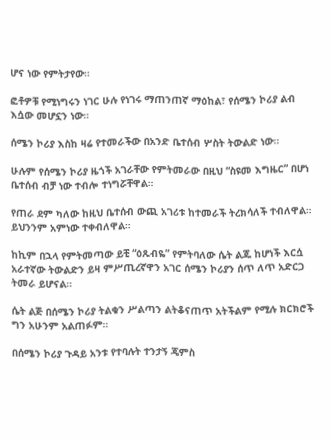ሆና ነው የምትታየው።

ፎቶዎቹ የሚነግሩን ነገር ሁሉ የነገሩ ማጠንጠኛ ማዕከል፣ የሰሜን ኮሪያ ልብ እሷው መሆኗን ነው።

ሰሜን ኮሪያ እስከ ዛሬ የተመራችው በአንድ ቤተሰብ ሦስት ትውልድ ነው።

ሁሉም የሰሜን ኮሪያ ዜጎች አገራቸው የምትመራው በዚህ “ስዩመ እግዜር” በሆነ ቤተሰብ ብቻ ነው ተብሎ ተነግሯቸዋል።

የጠራ ደም ካለው ከዚህ ቤተሰብ ውጪ አገሪቱ ከተመራች ትረክሳለች ተብለዋል። ይህንንም አምነው ተቀብለዋል።

ከኪም በኋላ የምትመጣው ይቺ “ዕጹብዬ” የምትባለው ሴት ልጁ ከሆነች እርሷ አራተኛው ትውልድን ይዛ ምሥጢረኛዋን አገር ሰሜን ኮሪያን ሰጥ ለጥ አድርጋ ትመራ ይሆናል።

ሴት ልጅ በሰሜን ኮሪያ ትልቁን ሥልጣን ልትቆናጠጥ አትችልም የሚሉ ክርክሮች ግን አሁንም አልጠፉም።

በሰሜን ኮሪያ ጉዳይ አንቱ የተባሉት ተንታኝ ጄምስ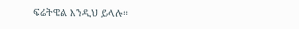ፍሬትዌል እንዲህ ይላሉ።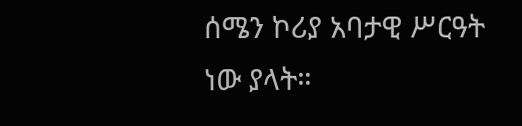ሰሜን ኮሪያ አባታዊ ሥርዓት ነው ያላት።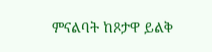ምናልባት ከጾታዋ ይልቅ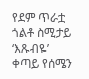የደም ጥራቷ ጎልቶ ስሚታይ ‘እጹብዬ’ ቀጣይ የሰሜን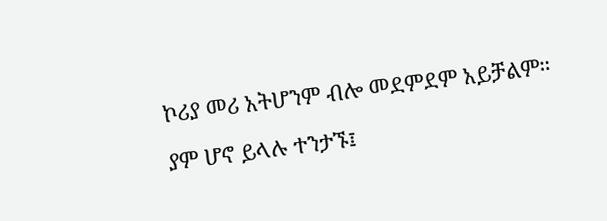ኮሪያ መሪ አትሆንም ብሎ መደምደም አይቻልም።

ያም ሆኖ ይላሉ ተንታኙ፤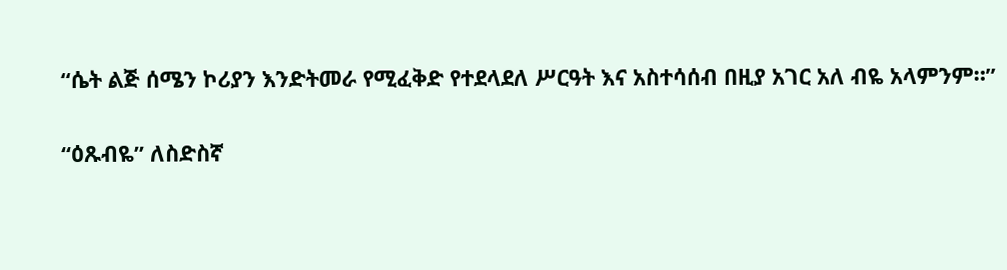“ሴት ልጅ ሰሜን ኮሪያን እንድትመራ የሚፈቅድ የተደላደለ ሥርዓት እና አስተሳሰብ በዚያ አገር አለ ብዬ አላምንም።”

“ዕጹብዬ” ለስድስኛ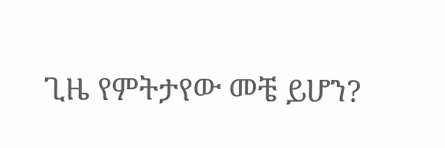ጊዜ የምትታየው መቼ ይሆን?